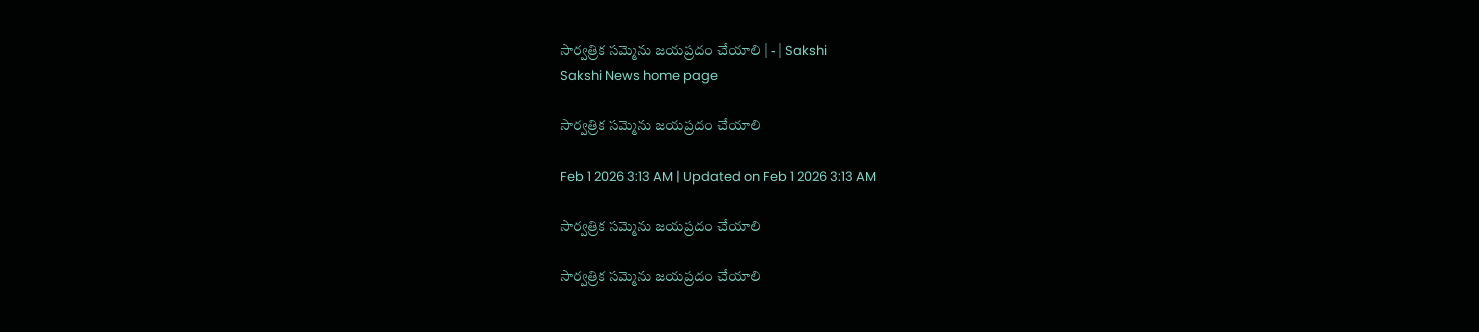సార్వత్రిక సమ్మెను జయప్రదం చేయాలి | - | Sakshi
Sakshi News home page

సార్వత్రిక సమ్మెను జయప్రదం చేయాలి

Feb 1 2026 3:13 AM | Updated on Feb 1 2026 3:13 AM

సార్వత్రిక సమ్మెను జయప్రదం చేయాలి

సార్వత్రిక సమ్మెను జయప్రదం చేయాలి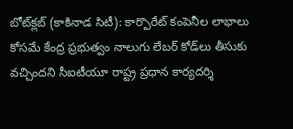బోట్‌క్లబ్‌ (కాకినాడ సిటీ): కార్పొరేట్‌ కంపెనీల లాభాలు కోసమే కేంద్ర ప్రభుత్వం నాలుగు లేబర్‌ కోడ్‌లు తీసుకు వచ్చిందని సీఐటీయూ రాష్ట్ర ప్రధాన కార్యదర్శి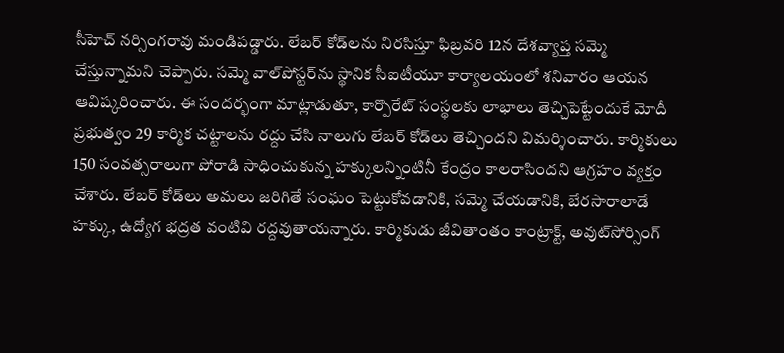సీహెచ్‌ నర్సింగరావు మండిపడ్డారు. లేబర్‌ కోడ్‌లను నిరసిస్తూ ఫిబ్రవరి 12న దేశవ్యాప్త సమ్మె చేస్తున్నామని చెప్పారు. సమ్మె వాల్‌పోస్టర్‌ను స్థానిక సీఐటీయూ కార్యాలయంలో శనివారం ఆయన ఆవిష్కరించారు. ఈ సందర్భంగా మాట్లాడుతూ, కార్పొరేట్‌ సంస్థలకు లాభాలు తెచ్చిపెట్టేందుకే మోదీ ప్రభుత్వం 29 కార్మిక చట్టాలను రద్దు చేసి నాలుగు లేబర్‌ కోడ్‌లు తెచ్చిందని విమర్శించారు. కార్మికులు 150 సంవత్సరాలుగా పోరాడి సాధించుకున్న హక్కులన్నింటినీ కేంద్రం కాలరాసిందని ఆగ్రహం వ్యక్తం చేశారు. లేబర్‌ కోడ్‌లు అమలు జరిగితే సంఘం పెట్టుకోవడానికి, సమ్మె చేయడానికి, బేరసారాలాడే హక్కు, ఉద్యోగ భద్రత వంటివి రద్దవుతాయన్నారు. కార్మికుడు జీవితాంతం కాంట్రాక్ట్‌, అవుట్‌సోర్సింగ్‌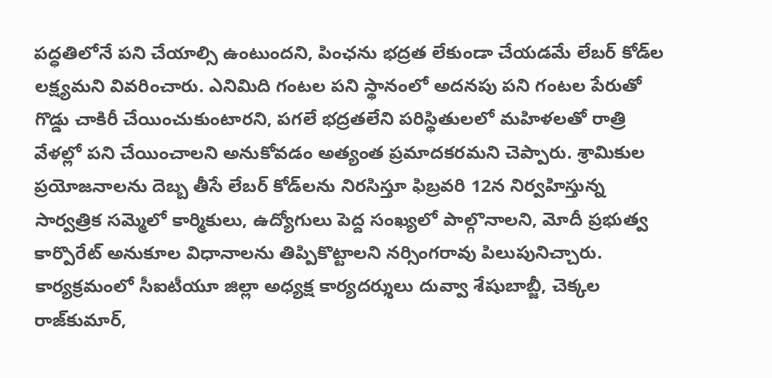పద్ధతిలోనే పని చేయాల్సి ఉంటుందని, పింఛను భద్రత లేకుండా చేయడమే లేబర్‌ కోడ్‌ల లక్ష్యమని వివరించారు. ఎనిమిది గంటల పని స్థానంలో అదనపు పని గంటల పేరుతో గొడ్డు చాకిరీ చేయించుకుంటారని, పగలే భద్రతలేని పరిస్థితులలో మహిళలతో రాత్రి వేళల్లో పని చేయించాలని అనుకోవడం అత్యంత ప్రమాదకరమని చెప్పారు. శ్రామికుల ప్రయోజనాలను దెబ్బ తీసే లేబర్‌ కోడ్‌లను నిరసిస్తూ ఫిబ్రవరి 12న నిర్వహిస్తున్న సార్వత్రిక సమ్మెలో కార్మికులు, ఉద్యోగులు పెద్ద సంఖ్యలో పాల్గొనాలని, మోదీ ప్రభుత్వ కార్పొరేట్‌ అనుకూల విధానాలను తిప్పికొట్టాలని నర్సింగరావు పిలుపునిచ్చారు. కార్యక్రమంలో సీఐటీయూ జిల్లా అధ్యక్ష కార్యదర్శులు దువ్వా శేషుబాబ్జీ, చెక్కల రాజ్‌కుమార్‌,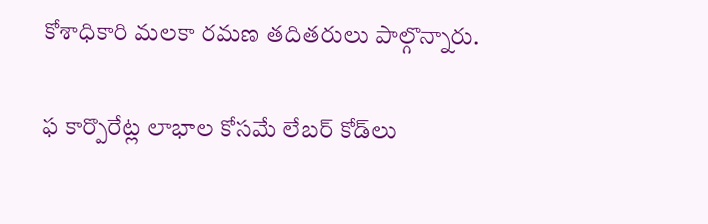కోశాధికారి మలకా రమణ తదితరులు పాల్గొన్నారు.

ఫ కార్పొరేట్ల లాభాల కోసమే లేబర్‌ కోడ్‌లు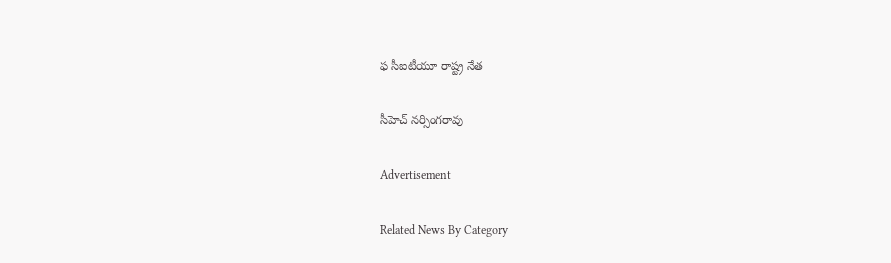ఫ సీఐటీయూ రాష్ట్ర నేత

సీహెచ్‌ నర్సింగరావు

Advertisement

Related News By Category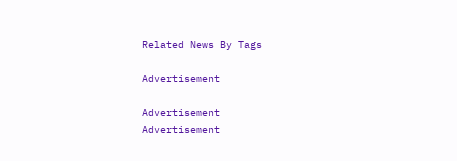Related News By Tags

Advertisement

Advertisement
Advertisement